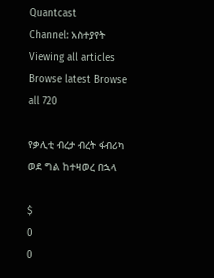Quantcast
Channel: አስተያየት
Viewing all articles
Browse latest Browse all 720

የቃሊቲ ብረታ ብረት ፋብሪካ ወደ ግል ከተዛወረ በኋላ

$
0
0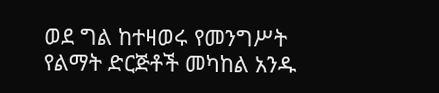ወደ ግል ከተዛወሩ የመንግሥት የልማት ድርጅቶች መካከል አንዱ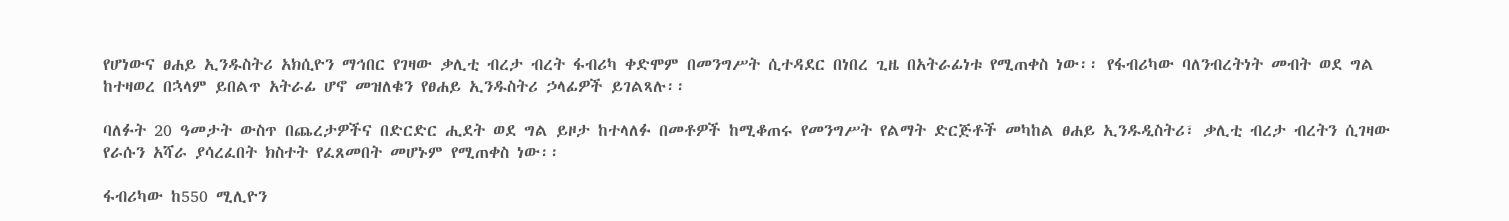የሆነውና ፀሐይ ኢንዱስትሪ አክሲዮን ማኅበር የገዛው ቃሊቲ ብረታ ብረት ፋብሪካ ቀድሞም በመንግሥት ሲተዳደር በነበረ ጊዜ በአትራፊነቱ የሚጠቀስ ነው፡፡ የፋብሪካው ባለንብረትነት መብት ወደ ግል ከተዛወረ በኋላም ይበልጥ አትራፊ ሆኖ መዝለቁን የፀሐይ ኢንዱስትሪ ኃላፊዎች ይገልጻሉ፡፡

ባለፉት 20 ዓመታት ውስጥ በጨረታዎችና በድርድር ሒደት ወደ ግል ይዞታ ከተላለፉ በመቶዎች ከሚቆጠሩ የመንግሥት የልማት ድርጅቶች መካከል ፀሐይ ኢንዱዲስትሪ፣ ቃሊቲ ብረታ ብረትን ሲገዛው የራሱን አሻራ ያሳረፈበት ክስተት የፈጸመበት መሆኑም የሚጠቀስ ነው፡፡

ፋብሪካው ከ550 ሚሊዮን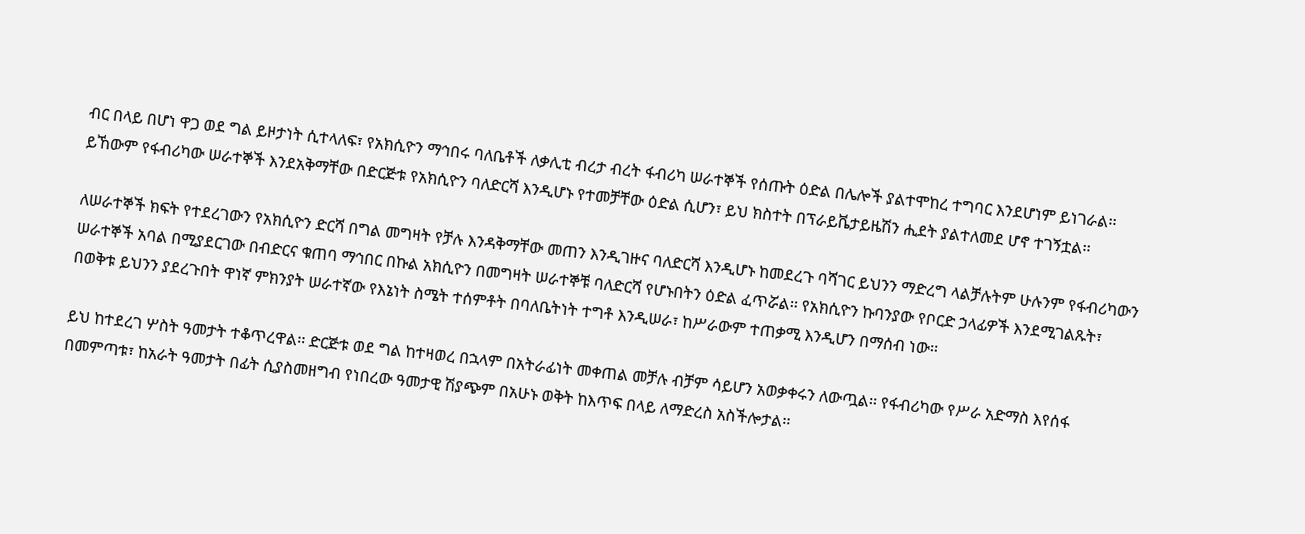ብር በላይ በሆነ ዋጋ ወደ ግል ይዞታነት ሲተላለፍ፣ የአክሲዮን ማኅበሩ ባለቤቶች ለቃሊቲ ብረታ ብረት ፋብሪካ ሠራተኞች የሰጡት ዕድል በሌሎች ያልተሞከረ ተግባር እንደሆነም ይነገራል፡፡ ይኸውም የፋብሪካው ሠራተኞች እንደአቅማቸው በድርጅቱ የአክሲዮን ባለድርሻ እንዲሆኑ የተመቻቸው ዕድል ሲሆን፣ ይህ ክስተት በፕራይቬታይዜሽን ሒደት ያልተለመደ ሆኖ ተገኝቷል፡፡

ለሠራተኞች ክፍት የተደረገውን የአክሲዮን ድርሻ በግል መግዛት የቻሉ እንዳቅማቸው መጠን እንዲገዙና ባለድርሻ እንዲሆኑ ከመደረጉ ባሻገር ይህንን ማድረግ ላልቻሉትም ሁሉንም የፋብሪካውን ሠራተኞች አባል በሚያደርገው በብድርና ቁጠባ ማኅበር በኩል አክሲዮን በመግዛት ሠራተኞቹ ባለድርሻ የሆኑበትን ዕድል ፈጥሯል፡፡ የአክሲዮን ኩባንያው የቦርድ ኃላፊዎች እንደሚገልጹት፣ በወቅቱ ይህንን ያደረጉበት ዋነኛ ምክንያት ሠራተኛው የእኔነት ስሜት ተሰምቶት በባለቤትነት ተግቶ እንዲሠራ፣ ከሥራውም ተጠቃሚ እንዲሆን በማሰብ ነው፡፡

ይህ ከተደረገ ሦስት ዓመታት ተቆጥረዋል፡፡ ድርጅቱ ወደ ግል ከተዛወረ በኋላም በአትራፊነት መቀጠል መቻሉ ብቻም ሳይሆን አወቃቀሩን ለውጧል፡፡ የፋብሪካው የሥራ አድማስ እየሰፋ በመምጣቱ፣ ከአራት ዓመታት በፊት ሲያስመዘግብ የነበረው ዓመታዊ ሽያጭም በአሁኑ ወቅት ከእጥፍ በላይ ለማድረስ አስችሎታል፡፡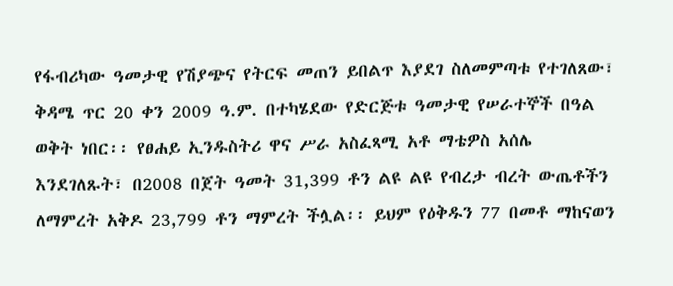የፋብሪካው ዓመታዊ የሽያጭና የትርፍ መጠን ይበልጥ እያደገ ስለመምጣቱ የተገለጸው፣ ቅዳሜ ጥር 20 ቀን 2009 ዓ.ም. በተካሄደው የድርጅቱ ዓመታዊ የሠራተኞች በዓል ወቅት ነበር፡፡ የፀሐይ ኢንዱስትሪ ዋና ሥራ አስፈጻሚ አቶ ማቴዎስ አሰሌ እንደገለጹት፣ በ2008 በጀት ዓመት 31,399 ቶን ልዩ ልዩ የብረታ ብረት ውጤቶችን ለማምረት አቅዶ 23,799 ቶን ማምረት ችሏል፡፡ ይህም የዕቅዱን 77 በመቶ ማከናወን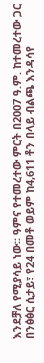እንደቻለ የሚያሳይ ነው፡፡ ዓምና የተመረተው ምርት በ2007 ዓ.ም. ከተመረተው ጋር በንፅፅር ሲታይ፣ የ24 በመቶ ወይም ከ4,611 ቶን በላይ ብልጫ እንዳሳየ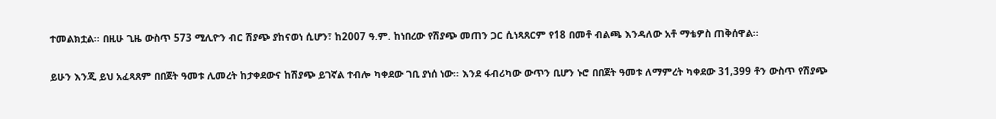ተመልክቷል፡፡ በዚሁ ጊዜ ውስጥ 573 ሚሊዮን ብር ሽያጭ ያከናወነ ሲሆን፣ ከ2007 ዓ.ም. ከነበረው የሽያጭ መጠን ጋር ሲነጻጸርም የ18 በመቶ ብልጫ እንዳለው አቶ ማቴዎስ ጠቅሰዋል፡፡

ይሁን እንጂ ይህ አፈጻጸም በበጀት ዓመቱ ሊመረት ከታቀደውና ከሽያጭ ይገኛል ተብሎ ካቀደው ገቢ ያነሰ ነው፡፡ እንደ ፋብሪካው ውጥን ቢሆን ኑሮ በበጀት ዓመቱ ለማምረት ካቀደው 31,399 ቶን ውስጥ የሽያጭ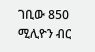ገቢው 850 ሚሊዮን ብር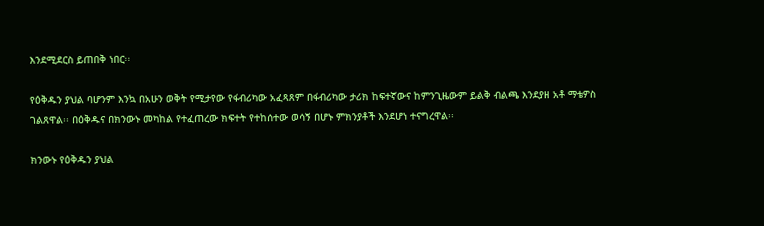እንደሚደርስ ይጠበቅ ነበር፡፡

የዕቅዱን ያህል ባሆንም እንኳ በአሁን ወቅት የሚታየው የፋብሪካው አፈጻጸም በፋብሪካው ታሪክ ከፍተኛውና ከምንጊዜውም ይልቅ ብልጫ እንደያዘ አቶ ማቴዎስ ገልጸዋል፡፡ በዕቅዱና በክንውኑ መካከል የተፈጠረው ክፍተት የተከሰተው ወሳኝ በሆኑ ምክንያቶች እንደሆነ ተናግረዋል፡፡

ክንውኑ የዕቅዱን ያህል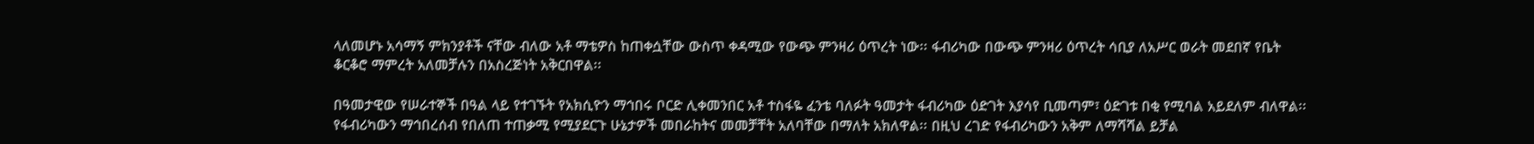ላለመሆኑ አሳማኝ ምክንያቶች ናቸው ብለው አቶ ማቴዎስ ከጠቀሷቸው ውስጥ ቀዳሚው የውጭ ምንዛሪ ዕጥረት ነው፡፡ ፋብሪካው በውጭ ምንዛሪ ዕጥረት ሳቢያ ለአሥር ወራት መደበኛ የቤት ቆርቆሮ ማምረት አለመቻሉን በአስረጅነት አቅርበዋል፡፡

በዓመታዊው የሠራተኞች በዓል ላይ የተገኙት የአክሲዮን ማኅበሩ ቦርድ ሊቀመንበር አቶ ተስፋዬ ፈንቴ ባለፉት ዓመታት ፋብሪካው ዕድገት እያሳየ ቢመጣም፣ ዕድገቱ በቂ የሚባል አይደለም ብለዋል፡፡ የፋብሪካውን ማኅበረሰብ የበለጠ ተጠቃሚ የሚያደርጉ ሁኔታዎች መበራከትና መመቻቸት አለባቸው በማለት አክለዋል፡፡ በዚህ ረገድ የፋብሪካውን አቅም ለማሻሻል ይቻል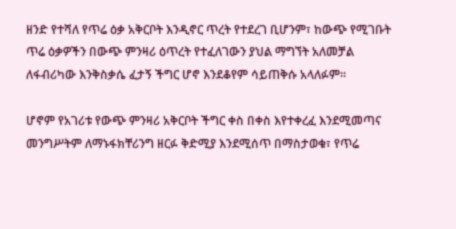ዘንድ የተሻለ የጥሬ ዕቃ አቅርቦት እንዲኖር ጥረት የተደረገ ቢሆንም፣ ከውጭ የሚገቡት ጥሬ ዕቃዎችን በውጭ ምንዛሪ ዕጥረት የተፈለገውን ያህል ማግኘት አለመቻል ለፋብሪካው እንቅስቃሴ ፈታኝ ችግር ሆኖ እንደቆየም ሳይጠቅሱ አላለፉም፡፡

ሆኖም የአገሪቱ የውጭ ምንዛሪ አቅርቦት ችግር ቀስ በቀስ እየተቀረፈ እንደሚመጣና መንግሥትም ለማኑፋክቸሪንግ ዘርፉ ቅድሚያ እንደሚሰጥ በማስታወቁ፣ የጥሬ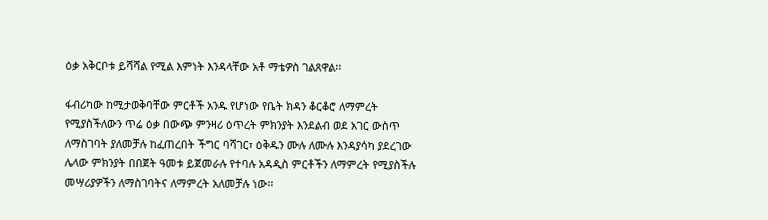ዕቃ አቅርቦቱ ይሻሻል የሚል እምነት እንዳላቸው አቶ ማቴዎስ ገልጸዋል፡፡

ፋብሪካው ከሚታወቅባቸው ምርቶች አንዱ የሆነው የቤት ክዳን ቆርቆሮ ለማምረት የሚያስችለውን ጥሬ ዕቃ በውጭ ምንዛሪ ዕጥረት ምክንያት እንደልብ ወደ አገር ውስጥ ለማስገባት ያለመቻሉ ከፈጠረበት ችግር ባሻገር፣ ዕቅዱን ሙሉ ለሙሉ እንዳያሳካ ያደረገው ሌላው ምክንያት በበጀት ዓመቱ ይጀመራሉ የተባሉ አዳዲስ ምርቶችን ለማምረት የሚያስችሉ መሣሪያዎችን ለማስገባትና ለማምረት አለመቻሉ ነው፡፡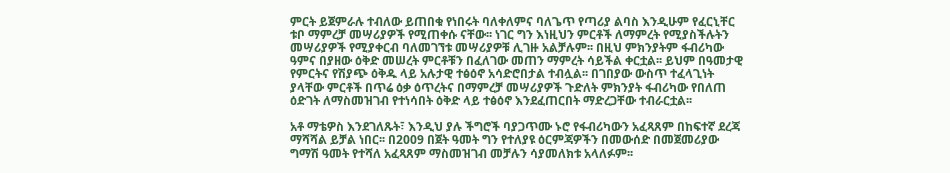ምርት ይጀምራሉ ተብለው ይጠበቁ የነበሩት ባለቀለምና ባለጌጥ የጣሪያ ልባስ እንዲሁም የፈርኒቸር ቱቦ ማምረቻ መሣሪያዎች የሚጠቀሱ ናቸው፡፡ ነገር ግን እነዚህን ምርቶች ለማምረት የሚያስችሉትን መሣሪያዎች የሚያቀርብ ባለመገኘቱ መሣሪያዎቹ ሊገዙ አልቻሉም፡፡ በዚህ ምክንያትም ፋብሪካው ዓምና በያዘው ዕቅድ መሠረት ምርቶቹን በፈለገው መጠን ማምረት ሳይችል ቀርቷል፡፡ ይህም በዓመታዊ የምርትና የሽያጭ ዕቅዱ ላይ አሉታዊ ተፅዕኖ አሳድሮበታል ተብሏል፡፡ በገበያው ውስጥ ተፈላጊነት ያላቸው ምርቶች በጥሬ ዕቃ ዕጥረትና በማምረቻ መሣሪያዎች ጉድለት ምክንያት ፋብሪካው የበለጠ ዕድገት ለማስመዝገብ የተነሳበት ዕቅድ ላይ ተፅዕኖ እንደፈጠርበት ማድረጋቸው ተብራርቷል፡፡

አቶ ማቴዎስ እንደገለጹት፣ እንዲህ ያሉ ችግሮች ባያጋጥሙ ኑሮ የፋብሪካውን አፈጻጸም በከፍተኛ ደረጃ ማሻሻል ይቻል ነበር፡፡ በ2009 በጀት ዓመት ግን የተለያዩ ዕርምጃዎችን በመውሰድ በመጀመሪያው ግማሽ ዓመት የተሻለ አፈጻጸም ማስመዝገብ መቻሉን ሳያመለክቱ አላለፉም፡፡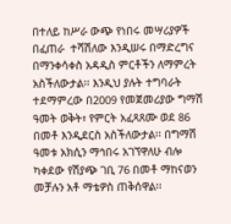በተለይ ከሥራ ውጭ የነበሩ መሣሪያዎች በፈጠራ  ተሻሽለው እንዲሠሩ በማድረግና በማንቀሳቀስ አዳዲስ ምርቶችን ለማምረት አስችለውታል፡፡ እንዲህ ያሉት ተግባራት ተደማምረው በ2009 የመጀመሪያው ግማሽ ዓመት ወቅት፣ የምርት አፈጻጸሙ ወደ 86 በመቶ እንዲደርስ አስችለውታል፡፡ በግማሽ ዓመቱ አክሲን ማኅበሩ አገኘዋለሁ ብሎ ካቀደው የሽያጭ ገቢ 76 በመቶ ማከናወን መቻሉን አቶ ማቴዎስ ጠቅሰዋል፡፡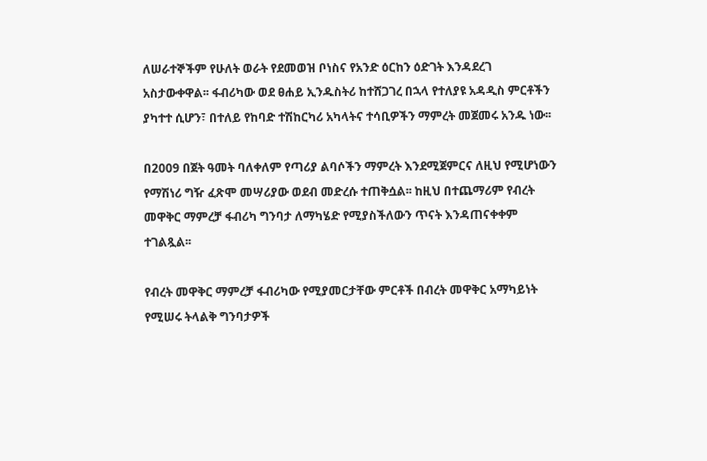ለሠራተኞችም የሁለት ወራት የደመወዝ ቦነስና የአንድ ዕርከን ዕድገት እንዳደረገ አስታውቀዋል፡፡ ፋብሪካው ወደ ፀሐይ ኢንዱስትሪ ከተሸጋገረ በኋላ የተለያዩ አዳዲስ ምርቶችን ያካተተ ሲሆን፣ በተለይ የከባድ ተሽከርካሪ አካላትና ተሳቢዎችን ማምረት መጀመሩ አንዱ ነው፡፡

በ2009 በጀት ዓመት ባለቀለም የጣሪያ ልባሶችን ማምረት እንደሚጀምርና ለዚህ የሚሆነውን የማሽነሪ ግዥ ፈጽሞ መሣሪያው ወደብ መድረሱ ተጠቅሷል፡፡ ከዚህ በተጨማሪም የብረት መዋቅር ማምረቻ ፋብሪካ ግንባታ ለማካሄድ የሚያስችለውን ጥናት እንዳጠናቀቀም ተገልጿል፡፡

የብረት መዋቅር ማምረቻ ፋብሪካው የሚያመርታቸው ምርቶች በብረት መዋቅር አማካይነት የሚሠሩ ትላልቅ ግንባታዎች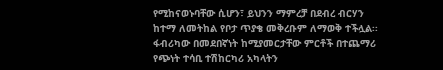የሚከናወኑባቸው ሲሆን፣ ይህንን ማምረቻ በደብረ ብርሃን ከተማ ለመትከል የቦታ ጥያቄ መቅረቡም ለማወቅ ተችሏል፡፡ ፋብሪካው በመደበኛነት ከሚያመርታቸው ምርቶች በተጨማሪ የጭነት ተሳቢ ተሽከርካሪ አካላትን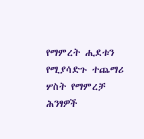የማምረት ሒደቱን የሚያሳድጉ ተጨማሪ ሦስት የማምረቻ ሕንፃዎች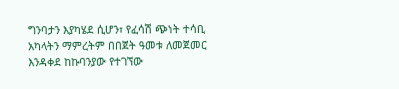ግንባታን እያካሄደ ሲሆን፣ የፈሳሽ ጭነት ተሳቢ አካላትን ማምረትም በበጀት ዓመቱ ለመጀመር እንዳቀደ ከኩባንያው የተገኘው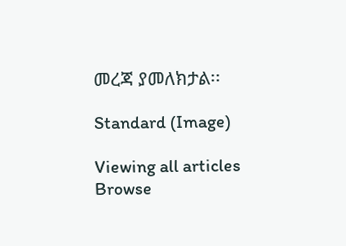መረጃ ያመለክታል፡፡

Standard (Image)

Viewing all articles
Browse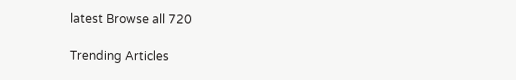latest Browse all 720

Trending Articles